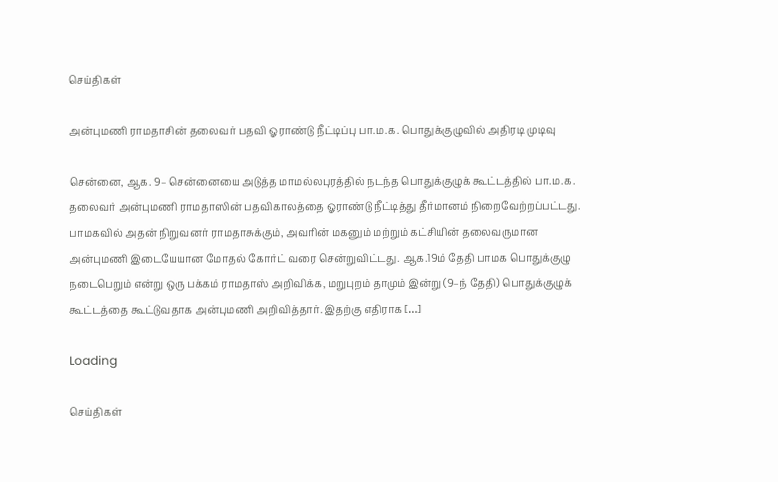செய்திகள்

அன்புமணி ராமதாசின் தலைவர் பதவி ஓராண்டு நீட்டிப்பு பா.ம.க. பொதுக்குழுவில் அதிரடி முடிவு

சென்னை, ஆக. 9– சென்னையை அடுத்த மாமல்லபுரத்தில் நடந்த பொதுக்குழுக் கூட்டத்தில் பா.ம.க. தலைவர் அன்புமணி ராமதாஸின் பதவிகாலத்தை ஓராண்டு நீட்டித்து தீர்மானம் நிறைவேற்றப்பட்டது. பாமகவில் அதன் நிறுவனர் ராமதாசுக்கும், அவரின் மகனும் மற்றும் கட்சியின் தலைவருமான அன்புமணி இடையேயான மோதல் கோர்ட் வரை சென்றுவிட்டது. ஆக.19ம் தேதி பாமக பொதுக்குழு நடைபெறும் என்று ஒரு பக்கம் ராமதாஸ் அறிவிக்க, மறுபுறம் தாமும் இன்று (9–ந் தேதி) பொதுக்குழுக் கூட்டத்தை கூட்டுவதாக அன்புமணி அறிவித்தார். இதற்கு எதிராக […]

Loading

செய்திகள்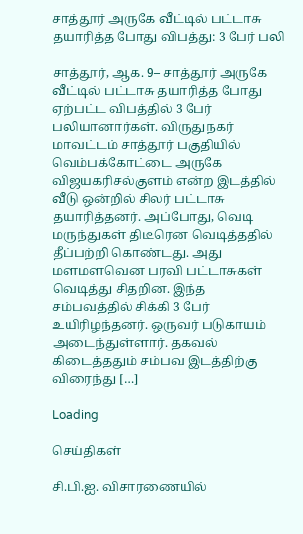சாத்தூர் அருகே வீட்டில் பட்டாசு தயாரித்த போது விபத்து: 3 பேர் பலி

சாத்தூர், ஆக. 9– சாத்தூர் அருகே வீட்டில் பட்டாசு தயாரித்த போது ஏற்பட்ட விபத்தில் 3 பேர் பலியானார்கள். விருதுநகர் மாவட்டம் சாத்தூர் பகுதியில் வெம்பக்கோட்டை அருகே விஜயகரிசல்குளம் என்ற இடத்தில் வீடு ஒன்றில் சிலர் பட்டாசு தயாரித்தனர். அப்போது, வெடி மருந்துகள் திடீரென வெடித்ததில் தீப்பற்றி கொண்டது. அது மளமளவென பரவி பட்டாசுகள் வெடித்து சிதறின. இந்த சம்பவத்தில் சிக்கி 3 பேர் உயிரிழந்தனர். ஒருவர் படுகாயம் அடைந்துள்ளார். தகவல் கிடைத்ததும் சம்பவ இடத்திற்கு விரைந்து […]

Loading

செய்திகள்

சி.பி.ஐ. விசாரணையில்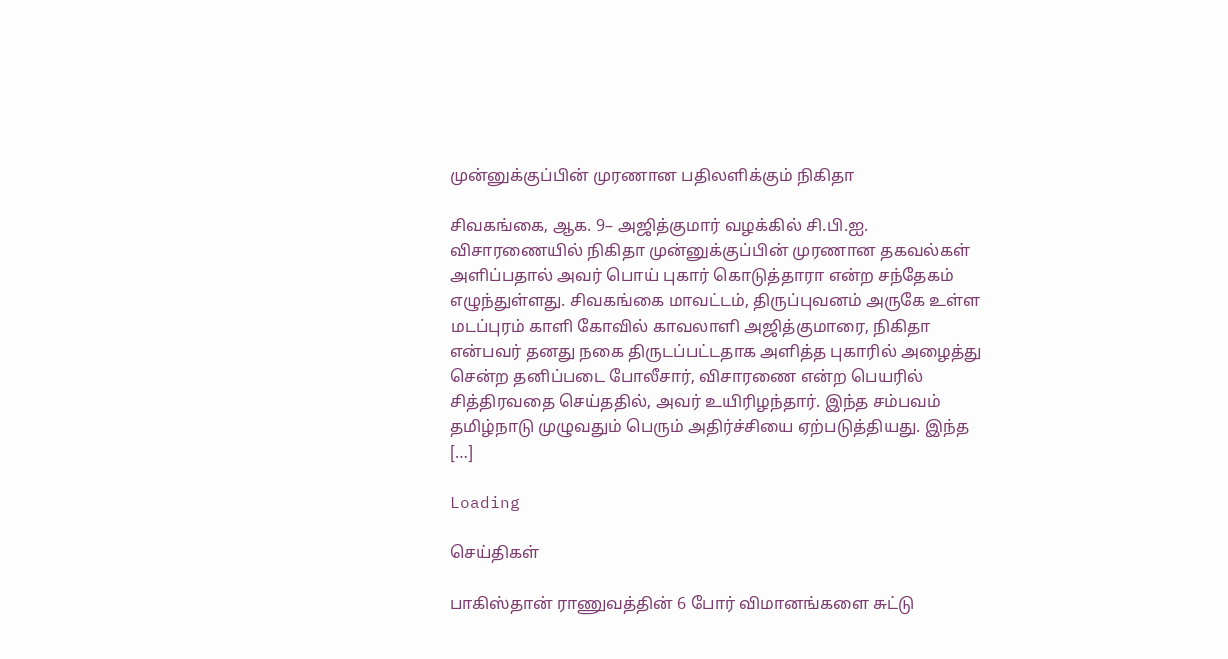முன்னுக்குப்பின் முரணான பதிலளிக்கும் நிகிதா

சிவகங்கை, ஆக. 9– அஜித்குமார் வழக்கில் சி.பி.ஐ. விசாரணையில் நிகிதா முன்னுக்குப்பின் முரணான தகவல்கள் அளிப்பதால் அவர் பொய் புகார் கொடுத்தாரா என்ற சந்தேகம் எழுந்துள்ளது. சிவகங்கை மாவட்டம், திருப்புவனம் அருகே உள்ள மடப்புரம் காளி கோவில் காவலாளி அஜித்குமாரை, நிகிதா என்பவர் தனது நகை திருடப்பட்டதாக அளித்த புகாரில் அழைத்து சென்ற தனிப்படை போலீசார், விசாரணை என்ற பெயரில் சித்திரவதை செய்ததில், அவர் உயிரிழந்தார். இந்த சம்பவம் தமிழ்நாடு முழுவதும் பெரும் அதிர்ச்சியை ஏற்படுத்தியது. இந்த […]

Loading

செய்திகள்

பாகிஸ்தான் ராணுவத்தின் 6 போர் விமானங்களை சுட்டு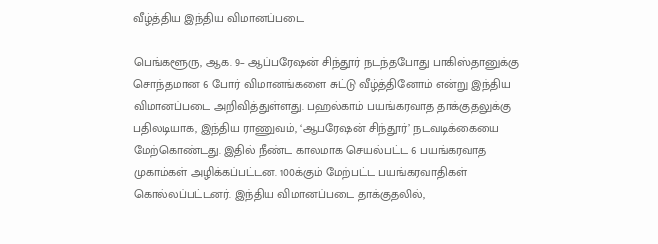வீழ்த்திய இந்திய விமானப்படை

பெங்களூரு, ஆக. 9– ஆப்பரேஷன் சிந்தூர் நடந்தபோது பாகிஸ்தானுக்கு சொந்தமான 6 போர் விமானங்களை சுட்டு வீழ்த்தினோம் என்று இந்திய விமானப்படை அறிவித்துள்ளது. பஹல்காம் பயங்கரவாத தாக்குதலுக்கு பதிலடியாக, இந்திய ராணுவம், ‘ஆபரேஷன் சிந்தூர்’ நடவடிக்கையை மேற்கொண்டது. இதில் நீண்ட காலமாக செயல்பட்ட 6 பயங்கரவாத முகாம்கள் அழிக்கப்பட்டன. 100க்கும் மேற்பட்ட பயங்கரவாதிகள் கொல்லப்பட்டனர். இந்திய விமானப்படை தாக்குதலில்,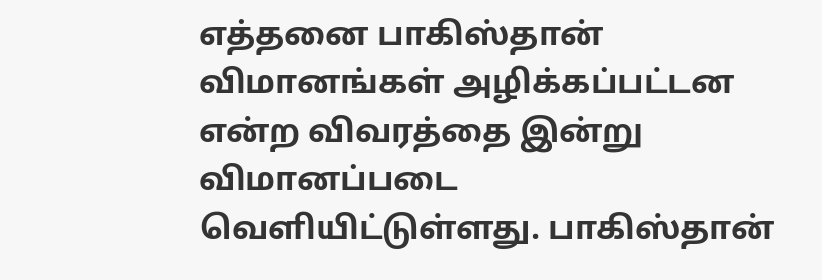எத்தனை பாகிஸ்தான் விமானங்கள் அழிக்கப்பட்டன என்ற விவரத்தை இன்று விமானப்படை வெளியிட்டுள்ளது. பாகிஸ்தான்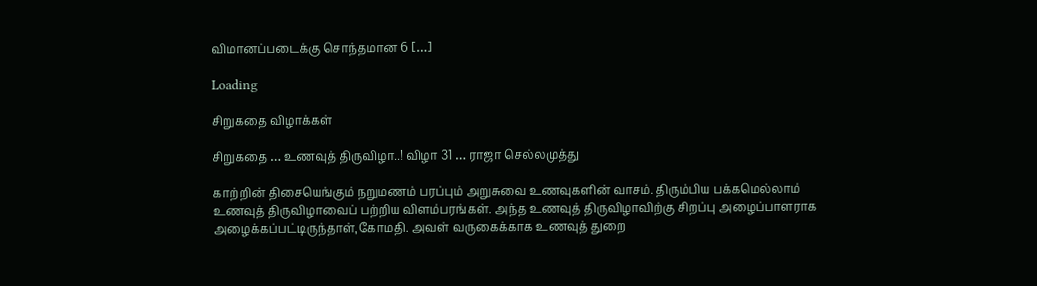விமானப்படைக்கு சொந்தமான 6 […]

Loading

சிறுகதை விழாக்கள்

சிறுகதை … உணவுத் திருவிழா..! விழா 31 … ராஜா செல்லமுத்து

காற்றின் திசையெங்கும் நறுமணம் பரப்பும் அறுசுவை உணவுகளின் வாசம். திரும்பிய பக்கமெல்லாம் உணவுத் திருவிழாவைப் பற்றிய விளம்பரங்கள். அந்த உணவுத் திருவிழாவிற்கு சிறப்பு அழைப்பாளராக அழைக்கப்பட்டிருந்தாள்,கோமதி. அவள் வருகைக்காக உணவுத் துறை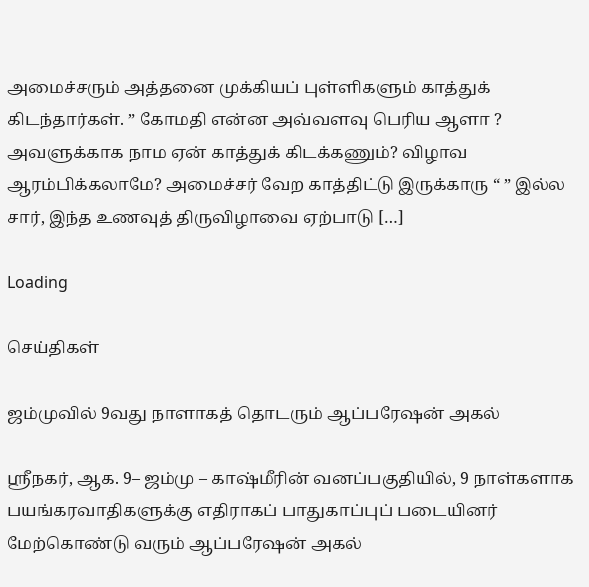அமைச்சரும் அத்தனை முக்கியப் புள்ளிகளும் காத்துக் கிடந்தார்கள். ” கோமதி என்ன அவ்வளவு பெரிய ஆளா ? அவளுக்காக நாம ஏன் காத்துக் கிடக்கணும்? விழாவ ஆரம்பிக்கலாமே? அமைச்சர் வேற காத்திட்டு இருக்காரு “ ” இல்ல சார், இந்த உணவுத் திருவிழாவை ஏற்பாடு […]

Loading

செய்திகள்

ஜம்முவில் 9வது நாளாகத் தொடரும் ஆப்பரேஷன் அகல்

ஸ்ரீநகர், ஆக. 9– ஜம்மு – காஷ்மீரின் வனப்பகுதியில், 9 நாள்களாக பயங்கரவாதிகளுக்கு எதிராகப் பாதுகாப்புப் படையினர் மேற்கொண்டு வரும் ஆப்பரேஷன் அகல்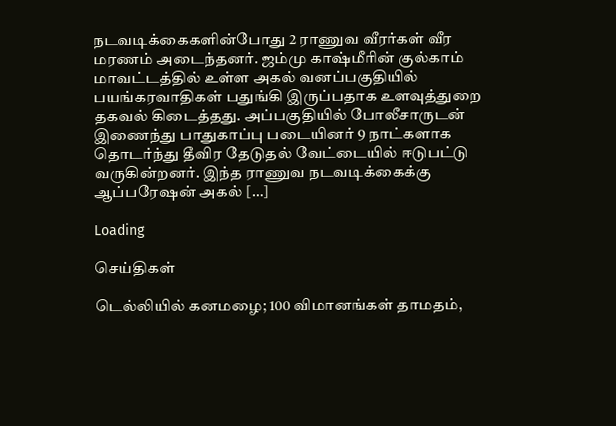நடவடிக்கைகளின்போது 2 ராணுவ வீரர்கள் வீர மரணம் அடைந்தனர். ஜம்மு காஷ்மீரின் குல்காம் மாவட்டத்தில் உள்ள அகல் வனப்பகுதியில் பயங்கரவாதிகள் பதுங்கி இருப்பதாக உளவுத்துறை தகவல் கிடைத்தது. அப்பகுதியில் போலீசாருடன் இணைந்து பாதுகாப்பு படையினர் 9 நாட்களாக தொடர்ந்து தீவிர தேடுதல் வேட்டையில் ஈடுபட்டு வருகின்றனர். இந்த ராணுவ நடவடிக்கைக்கு ஆப்பரேஷன் அகல் […]

Loading

செய்திகள்

டெல்லியில் கனமழை; 100 விமானங்கள் தாமதம்,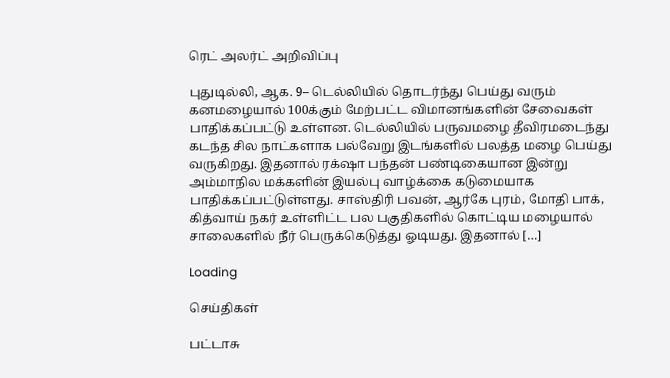ரெட் அலர்ட் அறிவிப்பு

புதுடில்லி, ஆக. 9– டெல்லியில் தொடர்ந்து பெய்து வரும் கனமழையால் 100க்கும் மேற்பட்ட விமானங்களின் சேவைகள் பாதிக்கப்பட்டு உள்ளன. டெல்லியில் பருவமழை தீவிரமடைந்து கடந்த சில நாட்களாக பல்வேறு இடங்களில் பலத்த மழை பெய்து வருகிறது. இதனால் ரக்‌ஷா பந்தன் பண்டிகையான இன்று அம்மாநில மக்களின் இயல்பு வாழ்க்கை கடுமையாக பாதிக்கப்பட்டுள்ளது. சாஸ்திரி பவன், ஆர்கே புரம், மோதி பாக், கித்வாய் நகர் உள்ளிட்ட பல பகுதிகளில் கொட்டிய மழையால் சாலைகளில் நீர் பெருக்கெடுத்து ஓடியது. இதனால் […]

Loading

செய்திகள்

பட்டாசு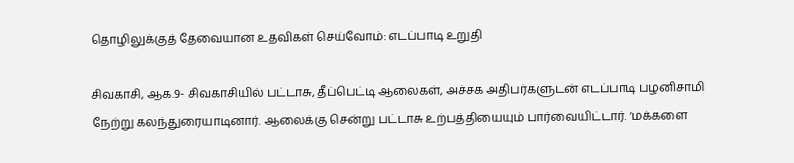தொழிலுக்குத் தேவையான உதவிகள் செய்வோம்: எடப்பாடி உறுதி

சிவகாசி, ஆக.9- சிவகாசியில் பட்டாசு, தீப்பெட்டி ஆலைகள், அச்சக அதிபர்களுடன் எடப்பாடி பழனிசாமி நேற்று கலந்துரையாடினார். ஆலைக்கு சென்று பட்டாசு உற்பத்தியையும் பார்வையிட்டார். ‘மக்களை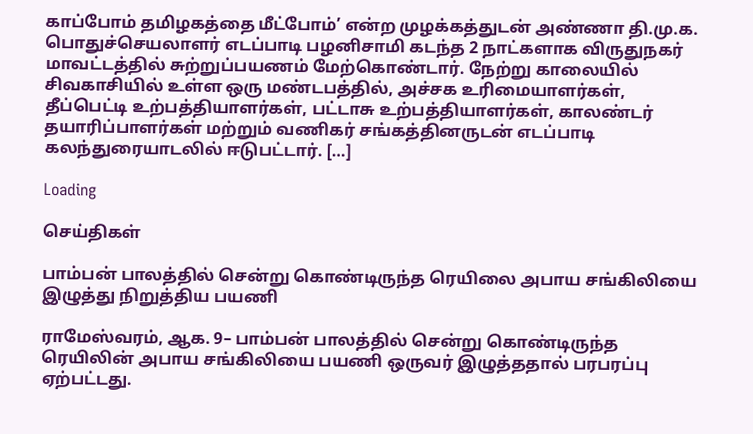காப்போம் தமிழகத்தை மீட்போம்’ என்ற முழக்கத்துடன் அண்ணா தி.மு.க. பொதுச்செயலாளர் எடப்பாடி பழனிசாமி கடந்த 2 நாட்களாக விருதுநகர் மாவட்டத்தில் சுற்றுப்பயணம் மேற்கொண்டார். நேற்று காலையில் சிவகாசியில் உள்ள ஒரு மண்டபத்தில், அச்சக உரிமையாளர்கள், தீப்பெட்டி உற்பத்தியாளர்கள், பட்டாசு உற்பத்தியாளர்கள், காலண்டர் தயாரிப்பாளர்கள் மற்றும் வணிகர் சங்கத்தினருடன் எடப்பாடி கலந்துரையாடலில் ஈடுபட்டார். […]

Loading

செய்திகள்

பாம்பன் பாலத்தில் சென்று கொண்டிருந்த ரெயிலை அபாய சங்கிலியை இழுத்து நிறுத்திய பயணி

ராமேஸ்வரம், ஆக. 9– பாம்பன் பாலத்தில் சென்று கொண்டிருந்த ரெயிலின் அபாய சங்கிலியை பயணி ஒருவர் இழுத்ததால் பரபரப்பு ஏற்பட்டது.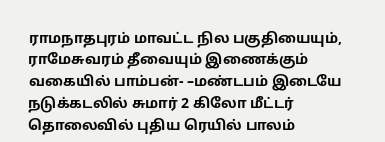ராமநாதபுரம் மாவட்ட நில பகுதியையும், ராமேசுவரம் தீவையும் இணைக்கும் வகையில் பாம்பன்- –மண்டபம் இடையே நடுக்கடலில் சுமார் 2 கிலோ மீட்டர் தொலைவில் புதிய ரெயில் பாலம்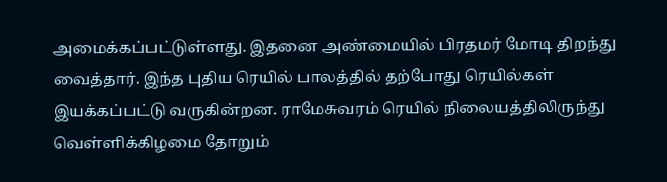அமைக்கப்பட்டுள்ளது. இதனை அண்மையில் பிரதமர் மோடி திறந்து வைத்தார். இந்த புதிய ரெயில் பாலத்தில் தற்போது ரெயில்கள் இயக்கப்பட்டு வருகின்றன. ராமேசுவரம் ரெயில் நிலையத்திலிருந்து வெள்ளிக்கிழமை தோறும்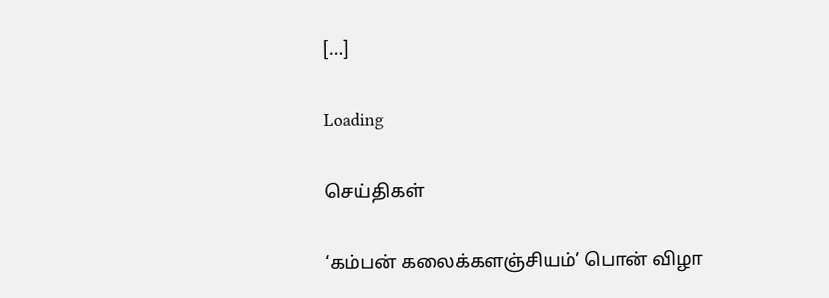[…]

Loading

செய்திகள்

‘கம்பன் கலைக்களஞ்சியம்’ பொன் விழா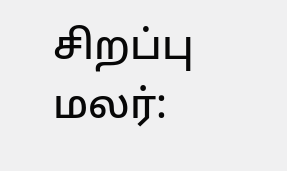சிறப்பு மலர்: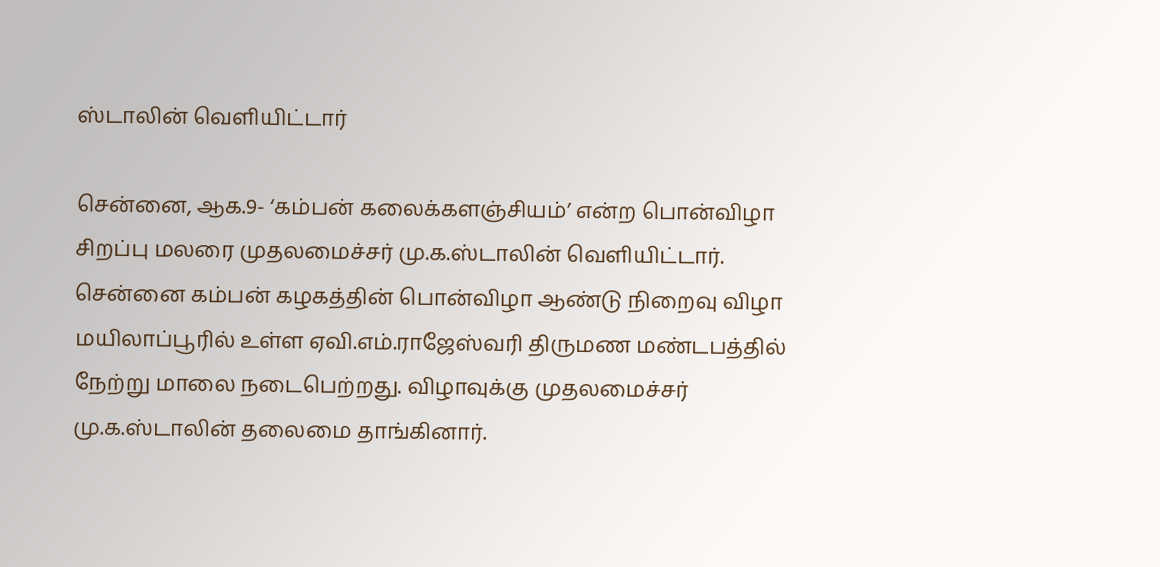ஸ்டாலின் வெளியிட்டார்

சென்னை, ஆக.9- ‘கம்பன் கலைக்களஞ்சியம்’ என்ற பொன்விழா சிறப்பு மலரை முதலமைச்சர் மு.க.ஸ்டாலின் வெளியிட்டார். சென்னை கம்பன் கழகத்தின் பொன்விழா ஆண்டு நிறைவு விழா மயிலாப்பூரில் உள்ள ஏவி.எம்.ராஜேஸ்வரி திருமண மண்டபத்தில் நேற்று மாலை நடைபெற்றது. விழாவுக்கு முதலமைச்சர் மு.க.ஸ்டாலின் தலைமை தாங்கினார்.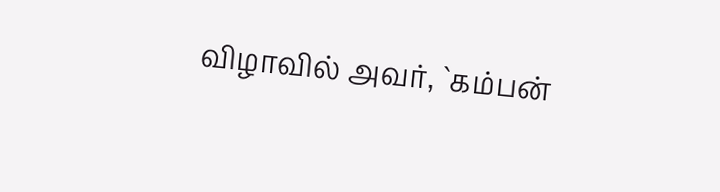விழாவில் அவர், `கம்பன்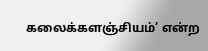கலைக்களஞ்சியம்’ என்ற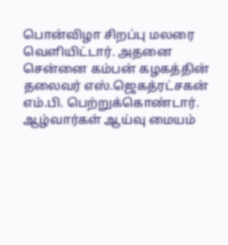பொன்விழா சிறப்பு மலரை வெளியிட்டார். அதனை சென்னை கம்பன் கழகத்தின் தலைவர் எஸ்.ஜெகத்ரட்சகன் எம்.பி. பெற்றுக்கொண்டார். ஆழ்வார்கள் ஆய்வு மையம்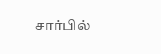சார்பில்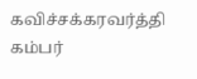கவிச்சக்கரவர்த்தி கம்பர்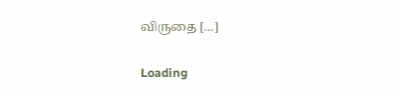விருதை […]

Loading